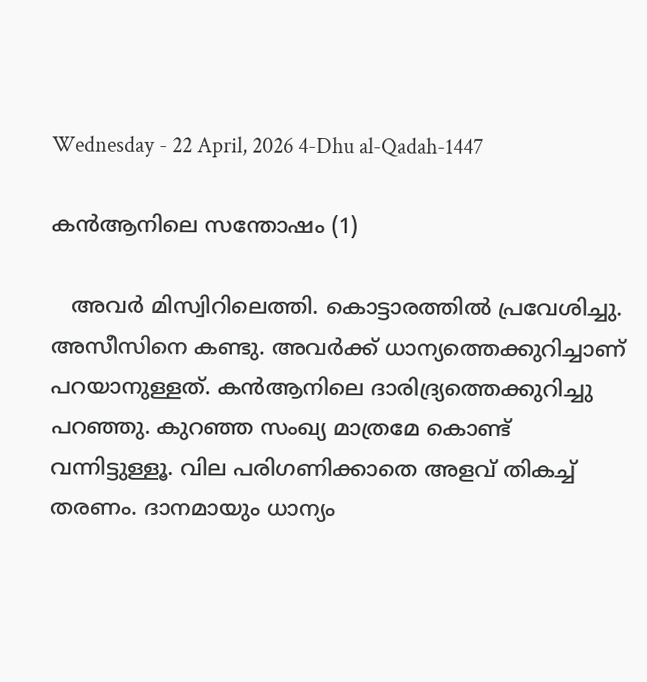Wednesday - 22 April, 2026 4-Dhu al-Qadah-1447

കൻആനിലെ സന്തോഷം (1)

   അവർ മിസ്വിറിലെത്തി. കൊട്ടാരത്തിൽ പ്രവേശിച്ചു. അസീസിനെ കണ്ടു. അവർക്ക് ധാന്യത്തെക്കുറിച്ചാണ് പറയാനുള്ളത്. കൻആനിലെ ദാരിദ്ര്യത്തെക്കുറിച്ചു പറഞ്ഞു. കുറഞ്ഞ സംഖ്യ മാത്രമേ കൊണ്ട് വന്നിട്ടുള്ളൂ. വില പരിഗണിക്കാതെ അളവ് തികച്ച് തരണം. ദാനമായും ധാന്യം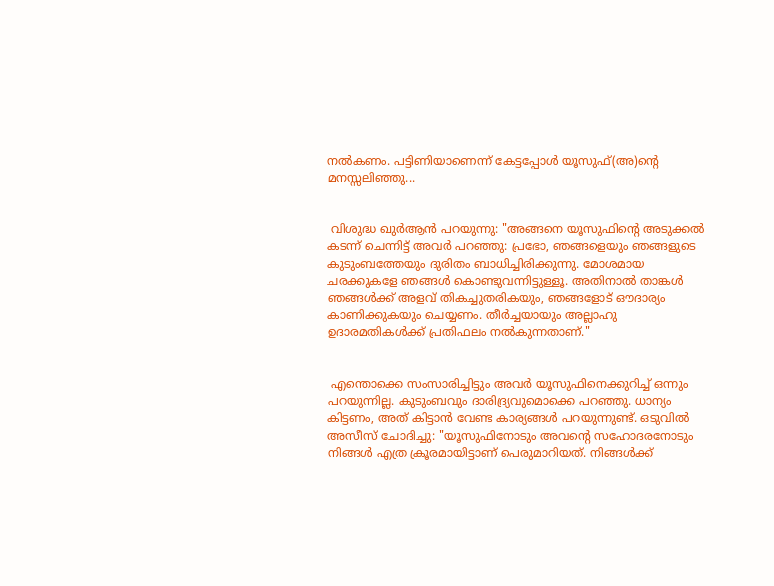നൽകണം. പട്ടിണിയാണെന്ന് കേട്ടപ്പോൾ യൂസുഫ്(അ)ന്റെ മനസ്സലിഞ്ഞു...


 വിശുദ്ധ ഖുർആൻ പറയുന്നു: "അങ്ങനെ യൂസുഫിന്‍റെ അടുക്കല്‍ കടന്ന് ചെന്നിട്ട് അവര്‍ പറഞ്ഞു: പ്രഭോ, ഞങ്ങളെയും ഞങ്ങളുടെ കുടുംബത്തേയും ദുരിതം ബാധിച്ചിരിക്കുന്നു. മോശമായ ചരക്കുകളേ ഞങ്ങള്‍ കൊണ്ടുവന്നിട്ടുള്ളൂ. അതിനാല്‍ താങ്കള്‍ ഞങ്ങള്‍ക്ക് അളവ് തികച്ചുതരികയും, ഞങ്ങളോട് ഔദാര്യം കാണിക്കുകയും ചെയ്യണം. തീര്‍ച്ചയായും അല്ലാഹു ഉദാരമതികള്‍ക്ക് പ്രതിഫലം നല്‍കുന്നതാണ്‌."


 എന്തൊക്കെ സംസാരിച്ചിട്ടും അവർ യൂസുഫിനെക്കുറിച്ച് ഒന്നും പറയുന്നില്ല. കുടുംബവും ദാരിദ്ര്യവുമൊക്കെ പറഞ്ഞു. ധാന്യം കിട്ടണം, അത് കിട്ടാൻ വേണ്ട കാര്യങ്ങൾ പറയുന്നുണ്ട്. ഒടുവിൽ അസീസ് ചോദിച്ചു: "യൂസുഫിനോടും അവന്റെ സഹോദരനോടും നിങ്ങൾ എത്ര ക്രൂരമായിട്ടാണ് പെരുമാറിയത്. നിങ്ങൾക്ക്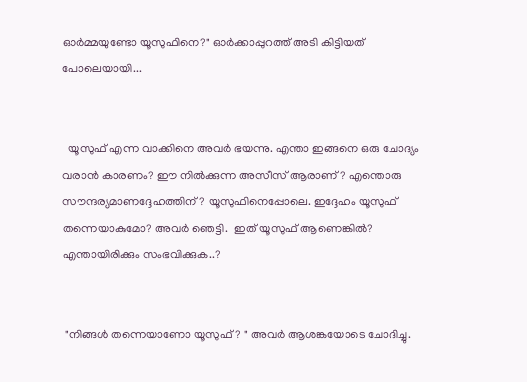ഓർമ്മയുണ്ടോ യൂസുഫിനെ?" ഓർക്കാപ്പുറത്ത് അടി കിട്ടിയത് പോലെയായി...


  യൂസുഫ് എന്ന വാക്കിനെ അവർ ഭയന്നു. എന്താ ഇങ്ങനെ ഒരു ചോദ്യം വരാൻ കാരണം? ഈ നിൽക്കുന്ന അസീസ് ആരാണ്? എന്തൊരു സൗന്ദര്യമാണദ്ദേഹത്തിന്? യൂസുഫിനെപ്പോലെ. ഇദ്ദേഹം യൂസുഫ് തന്നെയാകുമോ? അവർ ഞെട്ടി.  ഇത് യൂസുഫ് ആണെങ്കിൽ? എന്തായിരിക്കും സംഭവിക്കുക..?


 "നിങ്ങൾ തന്നെയാണോ യൂസുഫ്? " അവർ ആശങ്കയോടെ ചോദിച്ചു.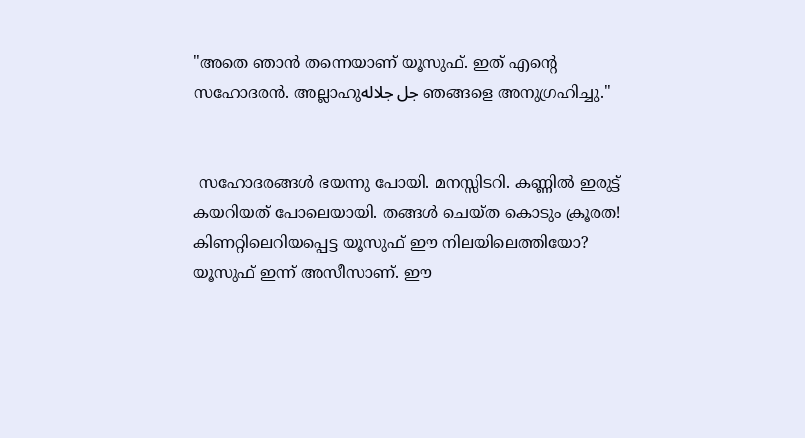"അതെ ഞാൻ തന്നെയാണ് യൂസുഫ്. ഇത് എന്റെ സഹോദരൻ. അല്ലാഹുجل جلاله ഞങ്ങളെ അനുഗ്രഹിച്ചു."


 സഹോദരങ്ങൾ ഭയന്നു പോയി. മനസ്സിടറി. കണ്ണിൽ ഇരുട്ട് കയറിയത് പോലെയായി. തങ്ങൾ ചെയ്ത കൊടും ക്രൂരത! കിണറ്റിലെറിയപ്പെട്ട യൂസുഫ് ഈ നിലയിലെത്തിയോ? യൂസുഫ് ഇന്ന് അസീസാണ്. ഈ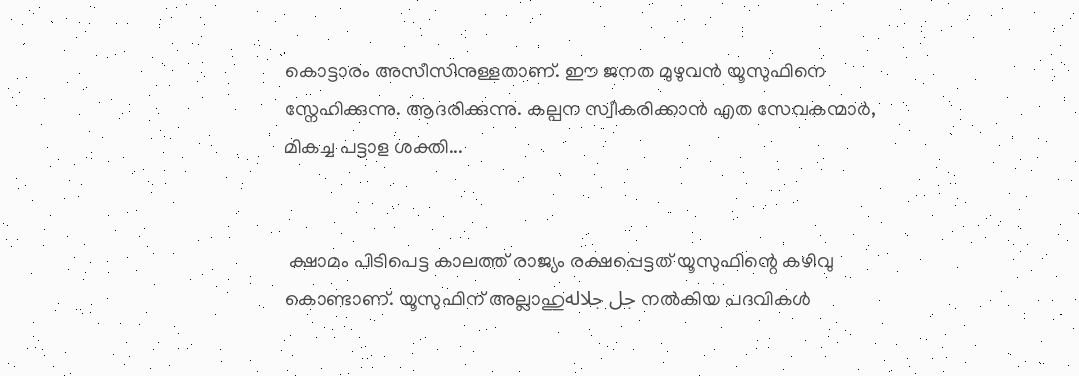കൊട്ടാരം അസീസിനുള്ളതാണ്. ഈ ജനത മുഴുവൻ യൂസുഫിനെ സ്നേഹിക്കുന്നു. ആദരിക്കുന്നു. കല്പന സ്വീകരിക്കാൻ എത സേവകന്മാർ, മികച്ച പട്ടാള ശക്തി...


 ക്ഷാമം പിടിപെട്ട കാലത്ത് രാജ്യം രക്ഷപ്പെട്ടത് യൂസുഫിന്റെ കഴിവു കൊണ്ടാണ്. യൂസുഫിന് അല്ലാഹുجل جلاله നൽകിയ പദവികൾ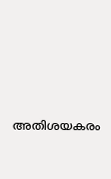അതിശയകരം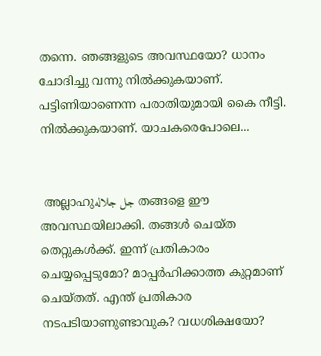തന്നെ. ഞങ്ങളുടെ അവസ്ഥയോ? ധാനം ചോദിച്ചു വന്നു നിൽക്കുകയാണ്. പട്ടിണിയാണെന്ന പരാതിയുമായി കൈ നീട്ടി. നിൽക്കുകയാണ്. യാചകരെപോലെ...


 അല്ലാഹുجل جلاله തങ്ങളെ ഈ അവസ്ഥയിലാക്കി. തങ്ങൾ ചെയ്ത തെറ്റുകൾക്ക്. ഇന്ന് പ്രതികാരം ചെയ്യപ്പെടുമോ? മാപ്പർഹിക്കാത്ത കുറ്റമാണ് ചെയ്തത്. എന്ത് പ്രതികാര നടപടിയാണുണ്ടാവുക? വധശിക്ഷയോ?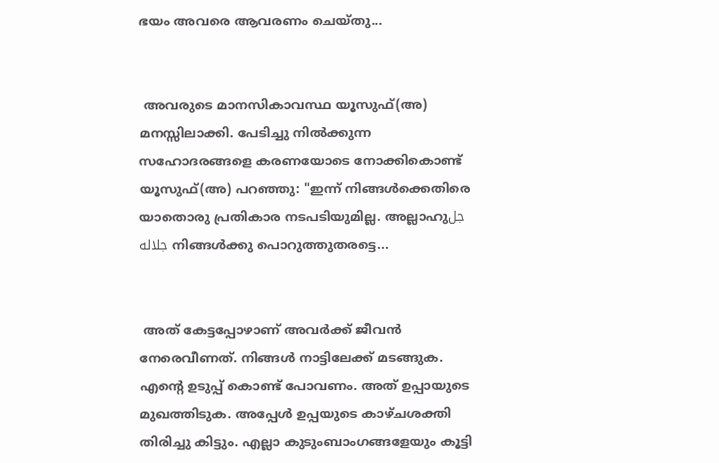ഭയം അവരെ ആവരണം ചെയ്തു...


 അവരുടെ മാനസികാവസ്ഥ യൂസുഫ്(അ) മനസ്സിലാക്കി. പേടിച്ചു നിൽക്കുന്ന സഹോദരങ്ങളെ കരണയോടെ നോക്കികൊണ്ട് യൂസുഫ്(അ) പറഞ്ഞു: "ഇന്ന് നിങ്ങൾക്കെതിരെ യാതൊരു പ്രതികാര നടപടിയുമില്ല. അല്ലാഹുجل جلاله നിങ്ങൾക്കു പൊറുത്തുതരട്ടെ...


 അത് കേട്ടപ്പോഴാണ് അവർക്ക് ജീവൻ നേരെവീണത്. നിങ്ങൾ നാട്ടിലേക്ക് മടങ്ങുക. എന്റെ ഉടുപ്പ് കൊണ്ട് പോവണം. അത് ഉപ്പായുടെ മുഖത്തിടുക. അപ്പേൾ ഉപ്പയുടെ കാഴ്ചശക്തി തിരിച്ചു കിട്ടും. എല്ലാ കുടുംബാംഗങ്ങളേയും കൂട്ടി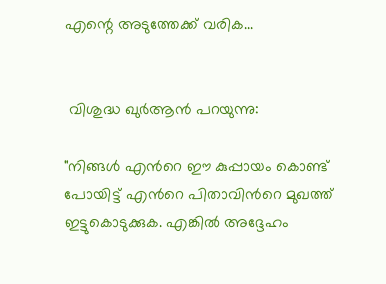എന്റെ അടുത്തേക്ക് വരിക...


 വിശുദ്ധ ഖുർആൻ പറയുന്നു:

"നിങ്ങള്‍ എന്‍റെ ഈ കുപ്പായം കൊണ്ട് പോയിട്ട് എന്‍റെ പിതാവിന്‍റെ മുഖത്ത് ഇട്ടുകൊടുക്കുക. എങ്കില്‍ അദ്ദേഹം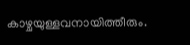കാഴ്ചയുള്ളവനായിത്തീരും.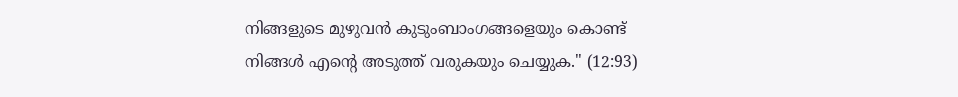നിങ്ങളുടെ മുഴുവന്‍ കുടുംബാംഗങ്ങളെയും കൊണ്ട് നിങ്ങള്‍ എന്‍റെ അടുത്ത് വരുകയും ചെയ്യുക." (12:93)